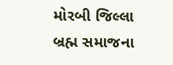મોરબી જિલ્લા બ્રહ્મ સમાજના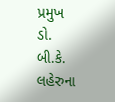પ્રમુખ ડો. બી.કે. લહેરુના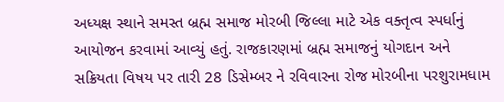અધ્યક્ષ સ્થાને સમસ્ત બ્રહ્મ સમાજ મોરબી જિલ્લા માટે એક વક્તૃત્વ સ્પર્ધાનું આયોજન કરવામાં આવ્યું હતું. રાજકારણમાં બ્રહ્મ સમાજનું યોગદાન અને સક્રિયતા વિષય પર તારી 28 ડિસેમ્બર ને રવિવારના રોજ મોરબીના પરશુરામધામ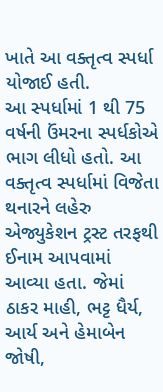ખાતે આ વક્તૃત્વ સ્પર્ધા યોજાઈ હતી.
આ સ્પર્ધામાં 1 થી 75 વર્ષની ઉંમરના સ્પર્ધકોએ ભાગ લીધો હતો. આ વક્તૃત્વ સ્પર્ધામાં વિજેતા થનારને લહેરુ એજ્યુકેશન ટ્રસ્ટ તરફથી ઈનામ આપવામાં આવ્યા હતા. જેમાં ઠાકર માહી, ભટ્ટ ધૈર્ય, આર્ય અને હેમાબેન જોષી,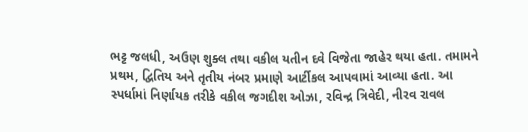ભટ્ટ જલધી, અઉણ શુક્લ તથા વકીલ યતીન દવે વિજેતા જાહેર થયા હતા. તમામને પ્રથમ, દ્વિતિય અને તૃતીય નંબર પ્રમાણે આર્ટીકલ આપવામાં આવ્યા હતા. આ સ્પર્ધામાં નિર્ણાયક તરીકે વકીલ જગદીશ ઓઝા, રવિન્દ્ર ત્રિવેદી, નીરવ રાવલ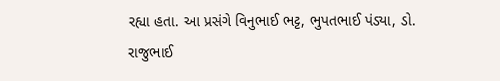રહ્યા હતા. આ પ્રસંગે વિનુભાઈ ભટ્ટ, ભુપતભાઈ પંડ્યા, ડો. રાજુભાઈ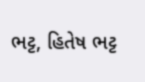ભટ્ટ, હિતેષ ભટ્ટ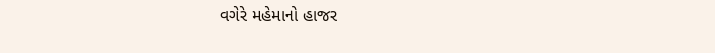વગેરે મહેમાનો હાજર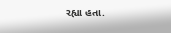રહ્યા હતા.